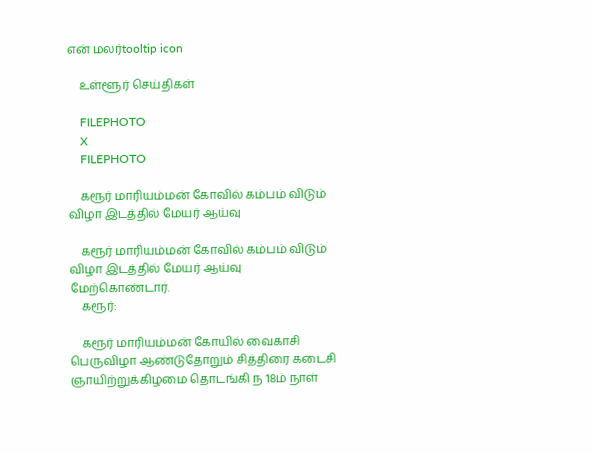என் மலர்tooltip icon

    உள்ளூர் செய்திகள்

    FILEPHOTO
    X
    FILEPHOTO

    கரூர் மாரியம்மன் கோவில் கம்பம் விடும் விழா இடத்தில் மேயர் ஆய்வு

    கரூர் மாரியம்மன் கோவில் கம்பம் விடும் விழா இடத்தில் மேயர் ஆய்வு மேற்கொண்டார்.
    கரூர்:

    கரூர் மாரியம்மன் கோயில் வைகாசி பெருவிழா ஆண்டுதோறும் சித்திரை கடைசி  ஞாயிற்றுக்கிழமை தொடங்கி ந 18ம் நாள்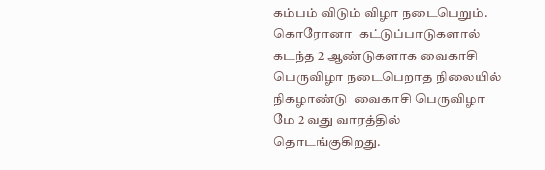கம்பம் விடும் விழா நடைபெறும். கொரோனா  கட்டுப்பாடுகளால் கடந்த 2 ஆண்டுகளாக வைகாசி பெருவிழா நடைபெறாத நிலையில் நிகழாண்டு  வைகாசி பெருவிழா மே 2 வது வாரத்தில் தொடங்குகிறது.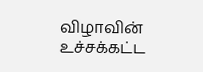விழாவின் உச்சக்கட்ட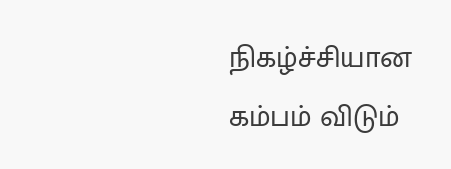நிகழ்ச்சியான கம்பம் விடும்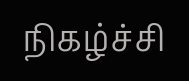நிகழ்ச்சி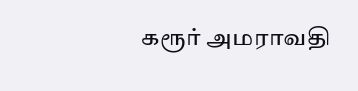கரூர் அமராவதி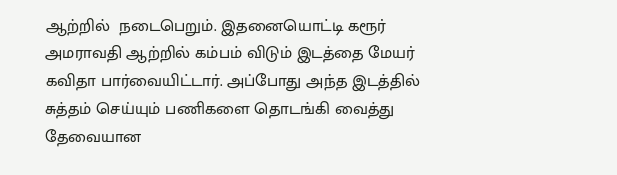ஆற்றில்  நடைபெறும். இதனையொட்டி கரூர் அமராவதி ஆற்றில் கம்பம் விடும் இடத்தை மேயர் கவிதா பார்வையிட்டார். அப்போது அந்த இடத்தில் சுத்தம் செய்யும் பணிகளை தொடங்கி வைத்து தேவையான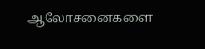ஆலோசனைகளை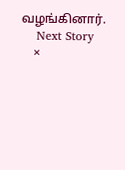வழங்கினார்.
    Next Story
    ×